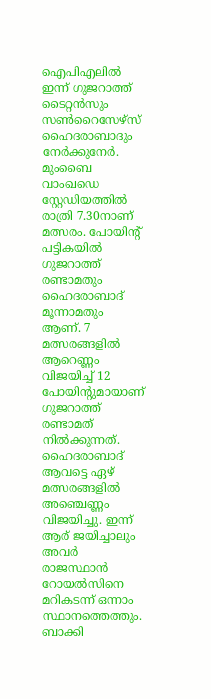ഐപിഎലിൽ ഇന്ന് ഗുജറാത്ത് ടൈറ്റൻസും സൺറൈസേഴ്സ് ഹൈദരാബാദും നേർക്കുനേർ. മുംബൈ വാംഖഡെ സ്റ്റേഡിയത്തിൽ രാത്രി 7.30നാണ് മത്സരം. പോയിൻ്റ് പട്ടികയിൽ ഗുജറാത്ത് രണ്ടാമതും ഹൈദരാബാദ് മൂന്നാമതും ആണ്. 7 മത്സരങ്ങളിൽ ആറെണ്ണം വിജയിച്ച് 12 പോയിൻ്റുമായാണ് ഗുജറാത്ത് രണ്ടാമത് നിൽക്കുന്നത്. ഹൈദരാബാദ് ആവട്ടെ ഏഴ് മത്സരങ്ങളിൽ അഞ്ചെണ്ണം വിജയിച്ചു. ഇന്ന് ആര് ജയിച്ചാലും അവർ രാജസ്ഥാൻ റോയൽസിനെ മറികടന്ന് ഒന്നാം സ്ഥാനത്തെത്തും.
ബാക്കി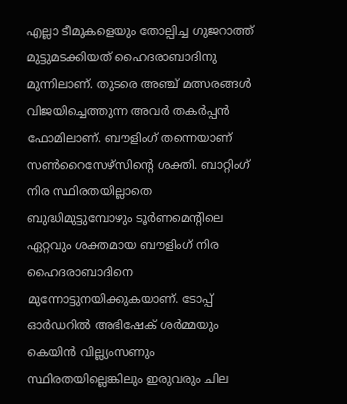എല്ലാ ടീമുകളെയും തോല്പിച്ച ഗുജറാത്ത് മുട്ടുമടക്കിയത് ഹൈദരാബാദിനു മുന്നിലാണ്. തുടരെ അഞ്ച് മത്സരങ്ങൾ വിജയിച്ചെത്തുന്ന അവർ തകർപ്പൻ ഫോമിലാണ്. ബൗളിംഗ് തന്നെയാണ് സൺറൈസേഴ്സിൻ്റെ ശക്തി. ബാറ്റിംഗ് നിര സ്ഥിരതയില്ലാതെ ബുദ്ധിമുട്ടുമ്പോഴും ടൂർണമെൻ്റിലെ ഏറ്റവും ശക്തമായ ബൗളിംഗ് നിര ഹൈദരാബാദിനെ മുന്നോട്ടുനയിക്കുകയാണ്. ടോപ്പ് ഓർഡറിൽ അഭിഷേക് ശർമ്മയും കെയിൻ വില്ല്യംസണും സ്ഥിരതയില്ലെങ്കിലും ഇരുവരും ചില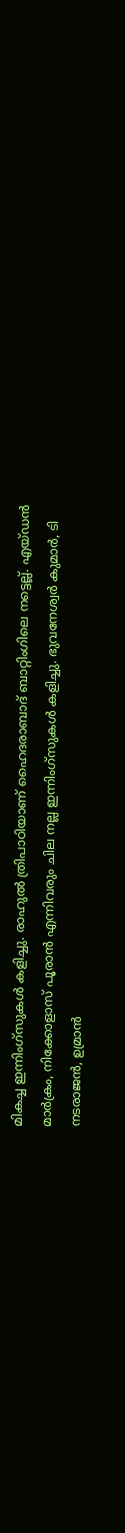മികച്ച ഇന്നിംഗ്സുകൾ കളിച്ചു. രാഹുൽ ത്രിപാഠിയാണ് ഹൈദരാബാദ് ബാറ്റിംഗിലെ നട്ടെല്ല്. എയ്ഡൻ മാർക്രം, നിക്കോളാസ് പൂരാൻ എന്നിവരും ചില നല്ല ഇന്നിംഗ്സുകൾ കളിച്ചു. ഭുവനേശ്വർ കുമാർ, ടി നടരാജൻ, ഉമ്രാൻ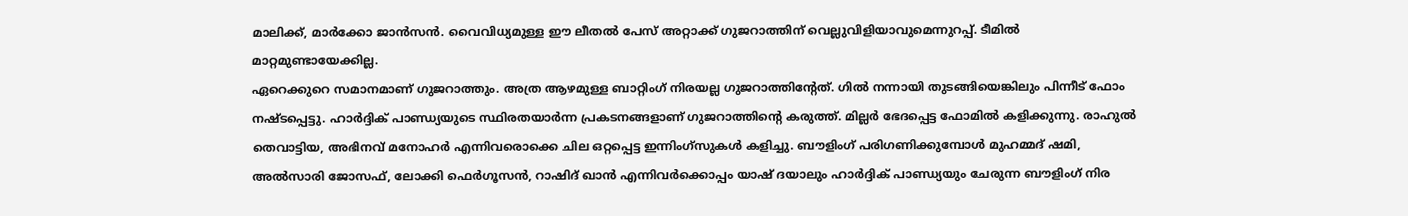മാലിക്ക്, മാർക്കോ ജാൻസൻ. വൈവിധ്യമുള്ള ഈ ലീതൽ പേസ് അറ്റാക്ക് ഗുജറാത്തിന് വെല്ലുവിളിയാവുമെന്നുറപ്പ്. ടീമിൽ മാറ്റമുണ്ടായേക്കില്ല.
ഏറെക്കുറെ സമാനമാണ് ഗുജറാത്തും. അത്ര ആഴമുള്ള ബാറ്റിംഗ് നിരയല്ല ഗുജറാത്തിൻ്റേത്. ഗിൽ നന്നായി തുടങ്ങിയെങ്കിലും പിന്നീട് ഫോം നഷ്ടപ്പെട്ടു. ഹാർദ്ദിക് പാണ്ഡ്യയുടെ സ്ഥിരതയാർന്ന പ്രകടനങ്ങളാണ് ഗുജറാത്തിൻ്റെ കരുത്ത്. മില്ലർ ഭേദപ്പെട്ട ഫോമിൽ കളിക്കുന്നു. രാഹുൽ തെവാട്ടിയ, അഭിനവ് മനോഹർ എന്നിവരൊക്കെ ചില ഒറ്റപ്പെട്ട ഇന്നിംഗ്സുകൾ കളിച്ചു. ബൗളിംഗ് പരിഗണിക്കുമ്പോൾ മുഹമ്മദ് ഷമി, അൽസാരി ജോസഫ്, ലോക്കി ഫെർഗൂസൻ, റാഷിദ് ഖാൻ എന്നിവർക്കൊപ്പം യാഷ് ദയാലും ഹാർദ്ദിക് പാണ്ഡ്യയും ചേരുന്ന ബൗളിംഗ് നിര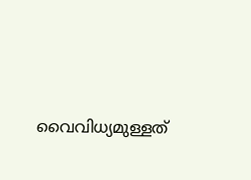വൈവിധ്യമുള്ളത്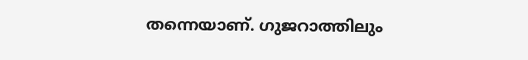തന്നെയാണ്. ഗുജറാത്തിലും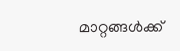മാറ്റങ്ങൾക്ക്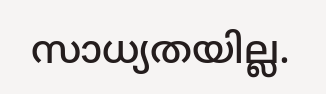സാധ്യതയില്ല.